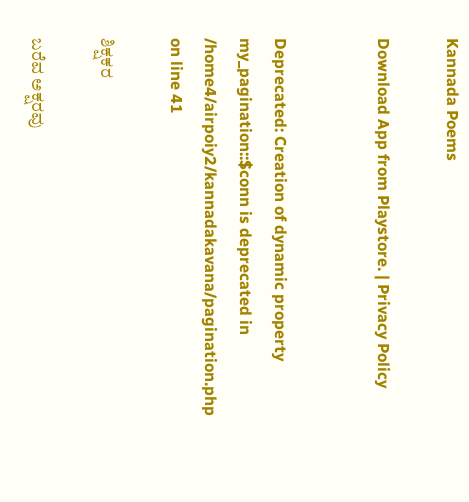Kannada Poems

Download App from Playstore. | Privacy Policy


Deprecated: Creation of dynamic property my_pagination::$conn is deprecated in /home4/airpoiy2/kannadakavana/pagination.php on line 41

ಶಿಕ್ಷಕರ

ಬರೆವ ಅಕ್ಷರವು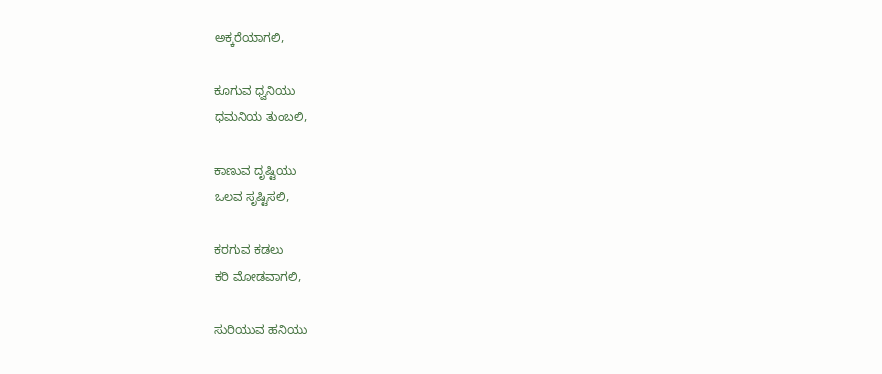ಅಕ್ಕರೆಯಾಗಲಿ,

ಕೂಗುವ ಧ್ವನಿಯು
ಧಮನಿಯ ತುಂಬಲಿ,

ಕಾಣುವ ದೃಷ್ಟಿಯು
ಒಲವ ಸೃಷ್ಟಿಸಲಿ,

ಕರಗುವ ಕಡಲು
ಕರಿ ಮೋಡವಾಗಲಿ,

ಸುರಿಯುವ ಹನಿಯು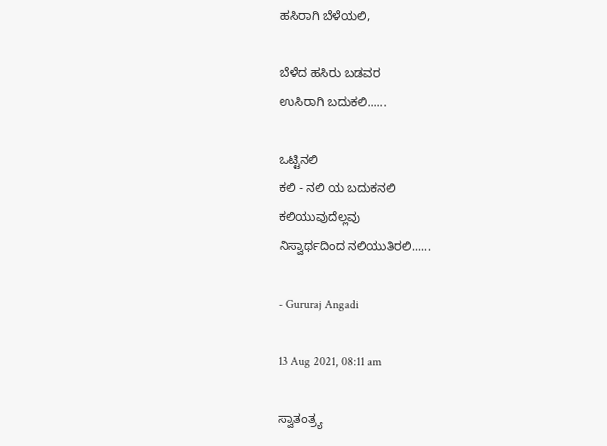ಹಸಿರಾಗಿ ಬೆಳೆಯಲಿ,

ಬೆಳೆದ ಹಸಿರು ಬಡವರ
ಉಸಿರಾಗಿ ಬದುಕಲಿ......

ಒಟ್ಟಿನಲಿ
ಕಲಿ - ನಲಿ ಯ ಬದುಕನಲಿ
ಕಲಿಯುವುದೆಲ್ಲವು
ನಿಸ್ವಾರ್ಥದಿಂದ ನಲಿಯುತಿರಲಿ......

- Gururaj Angadi

13 Aug 2021, 08:11 am

ಸ್ವಾತಂತ್ರ್ಯ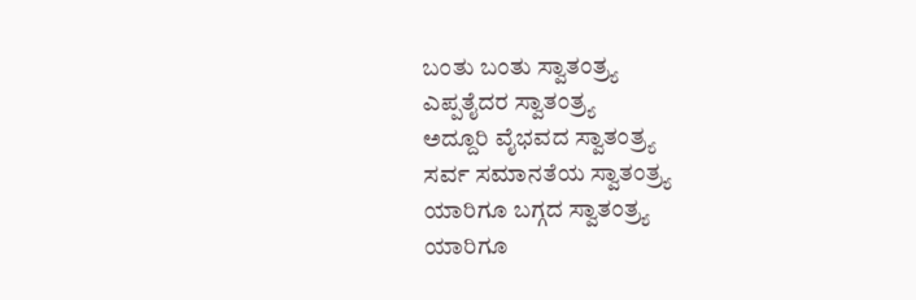ಬಂತು ಬಂತು ಸ್ವಾತಂತ್ರ್ಯ
ಎಪ್ಪತೈದರ ಸ್ವಾತಂತ್ರ್ಯ
ಅದ್ದೂರಿ ವೈಭವದ ಸ್ವಾತಂತ್ರ್ಯ
ಸರ್ವ ಸಮಾನತೆಯ ಸ್ವಾತಂತ್ರ್ಯ
ಯಾರಿಗೂ ಬಗ್ಗದ ಸ್ವಾತಂತ್ರ್ಯ
ಯಾರಿಗೂ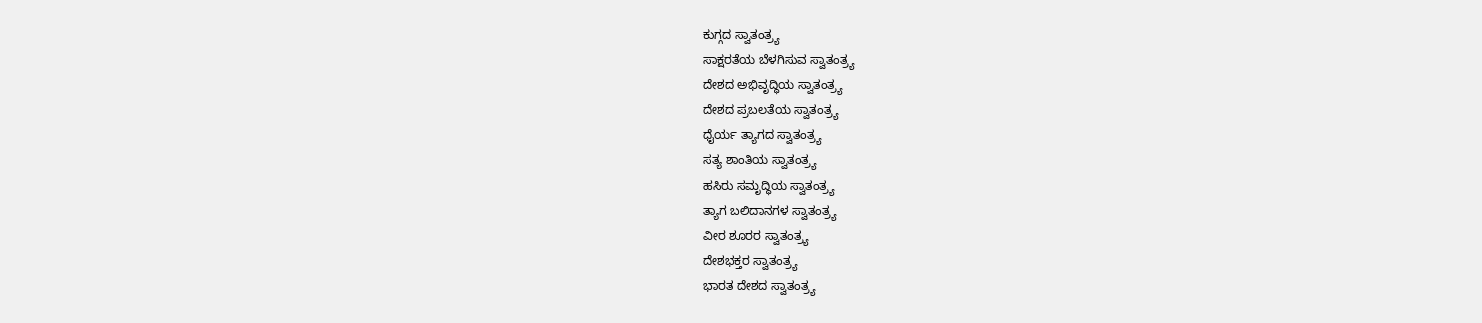ಕುಗ್ಗದ ಸ್ವಾತಂತ್ರ್ಯ
ಸಾಕ್ಷರತೆಯ ಬೆಳಗಿಸುವ ಸ್ವಾತಂತ್ರ್ಯ
ದೇಶದ ಅಭಿವೃದ್ಧಿಯ ಸ್ವಾತಂತ್ರ್ಯ
ದೇಶದ ಪ್ರಬಲತೆಯ ಸ್ವಾತಂತ್ರ್ಯ
ಧೈರ್ಯ ತ್ಯಾಗದ ಸ್ವಾತಂತ್ರ್ಯ
ಸತ್ಯ ಶಾಂತಿಯ ಸ್ವಾತಂತ್ರ್ಯ
ಹಸಿರು ಸಮೃದ್ಧಿಯ ಸ್ವಾತಂತ್ರ್ಯ
ತ್ಯಾಗ ಬಲಿದಾನಗಳ ಸ್ವಾತಂತ್ರ್ಯ
ವೀರ ಶೂರರ ಸ್ವಾತಂತ್ರ್ಯ
ದೇಶಭಕ್ತರ ಸ್ವಾತಂತ್ರ್ಯ
ಭಾರತ ದೇಶದ ಸ್ವಾತಂತ್ರ್ಯ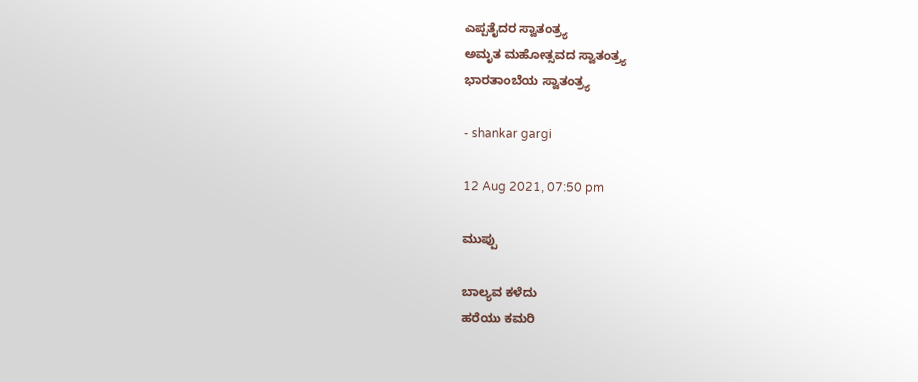ಎಪ್ಪತೈದರ ಸ್ವಾತಂತ್ರ್ಯ
ಅಮೃತ ಮಹೋತ್ಸವದ ಸ್ವಾತಂತ್ರ್ಯ
ಭಾರತಾಂಬೆಯ ಸ್ವಾತಂತ್ರ್ಯ

- shankar gargi

12 Aug 2021, 07:50 pm

ಮುಪ್ಪು

ಬಾಲ್ಯವ ಕಳೆದು
ಹರೆಯು ಕಮರಿ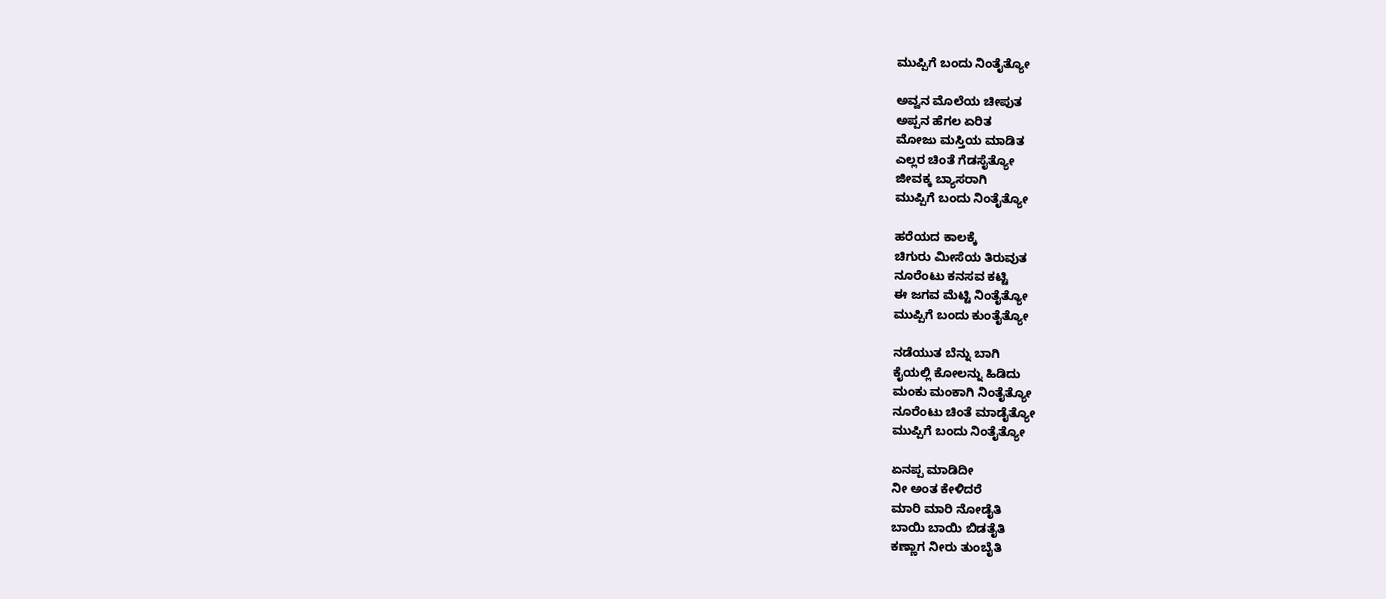ಮುಪ್ಪಿಗೆ ಬಂದು ನಿಂತೈತ್ಯೋ

ಅವ್ವನ ಮೊಲೆಯ ಚೀಪುತ
ಅಪ್ಪನ ಹೆಗಲ ಏರಿತ
ಮೋಜು ಮಸ್ತಿಯ ಮಾಡಿತ
ಎಲ್ಲರ ಚಿಂತೆ ಗೆಡಸೈತ್ಯೋ
ಜೀವಕ್ಕ ಬ್ಯಾಸರಾಗಿ
ಮುಪ್ಪಿಗೆ ಬಂದು ನಿಂತೈತ್ಯೋ

ಹರೆಯದ ಕಾಲಕ್ಕೆ
ಚಿಗುರು ಮೀಸೆಯ ತಿರುವುತ
ನೂರೆಂಟು ಕನಸವ ಕಟ್ಟಿ
ಈ ಜಗವ ಮೆಟ್ಟಿ ನಿಂತೈತ್ಯೋ
ಮುಪ್ಪಿಗೆ ಬಂದು ಕುಂತೈತ್ಯೋ

ನಡೆಯುತ ಬೆನ್ನು ಬಾಗಿ
ಕೈಯಲ್ಲಿ ಕೋಲನ್ನು ಹಿಡಿದು
ಮಂಕು ಮಂಕಾಗಿ ನಿಂತೈತ್ಯೋ
ನೂರೆಂಟು ಚಿಂತೆ ಮಾಡೈತ್ಯೋ
ಮುಪ್ಪಿಗೆ ಬಂದು ನಿಂತೈತ್ಯೋ

ಏನಪ್ಪ ಮಾಡಿದೀ
ನೀ ಅಂತ ಕೇಳಿದರೆ
ಮಾರಿ ಮಾರಿ ನೋಡೈತಿ
ಬಾಯಿ ಬಾಯಿ ಬಿಡತೈತಿ
ಕಣ್ಣಾಗ ನೀರು ತುಂಬೈತಿ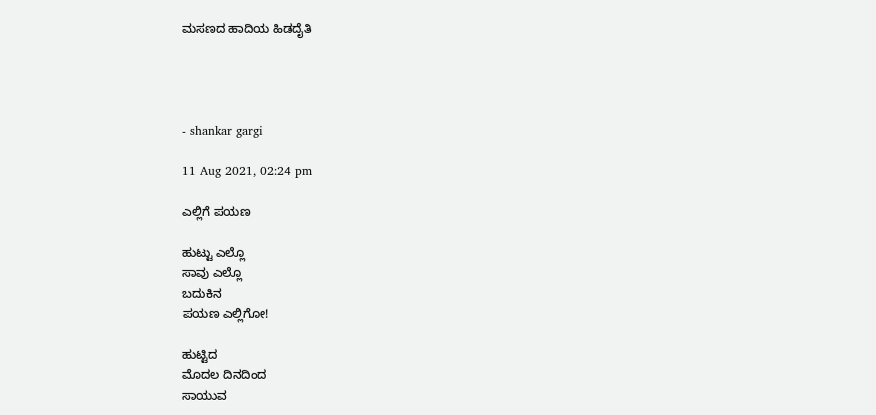ಮಸಣದ ಹಾದಿಯ ಹಿಡದೈತಿ




- shankar gargi

11 Aug 2021, 02:24 pm

ಎಲ್ಲಿಗೆ ಪಯಣ

ಹುಟ್ಟು ಎಲ್ಲೊ
ಸಾವು ಎಲ್ಲೊ
ಬದುಕಿನ
ಪಯಣ ಎಲ್ಲಿಗೋ!

ಹುಟ್ಟಿದ
ಮೊದಲ ದಿನದಿಂದ
ಸಾಯುವ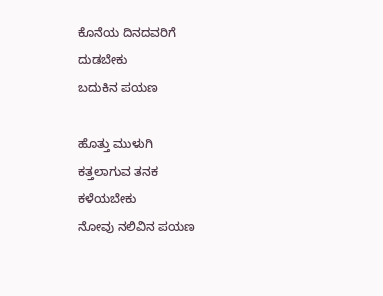ಕೊನೆಯ ದಿನದವರಿಗೆ
ದುಡಬೇಕು
ಬದುಕಿನ ಪಯಣ

ಹೊತ್ತು ಮುಳುಗಿ
ಕತ್ತಲಾಗುವ ತನಕ
ಕಳೆಯಬೇಕು
ನೋವು ನಲಿವಿನ ಪಯಣ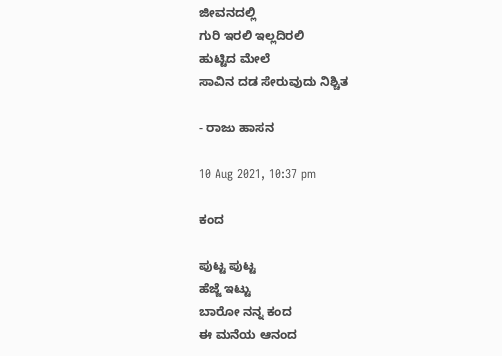ಜೀವನದಲ್ಲಿ
ಗುರಿ ಇರಲಿ ಇಲ್ಲದಿರಲಿ
ಹುಟ್ಟಿದ ಮೇಲೆ
ಸಾವಿನ ದಡ ಸೇರುವುದು ನಿಶ್ಚಿತ

- ರಾಜು ಹಾಸನ

10 Aug 2021, 10:37 pm

ಕಂದ

ಪುಟ್ಟ ಪುಟ್ಟ
ಹೆಜ್ಜೆ ಇಟ್ಟು
ಬಾರೋ ನನ್ನ ಕಂದ
ಈ ಮನೆಯ ಆನಂದ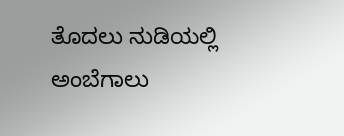ತೊದಲು ನುಡಿಯಲ್ಲಿ
ಅಂಬೆಗಾಲು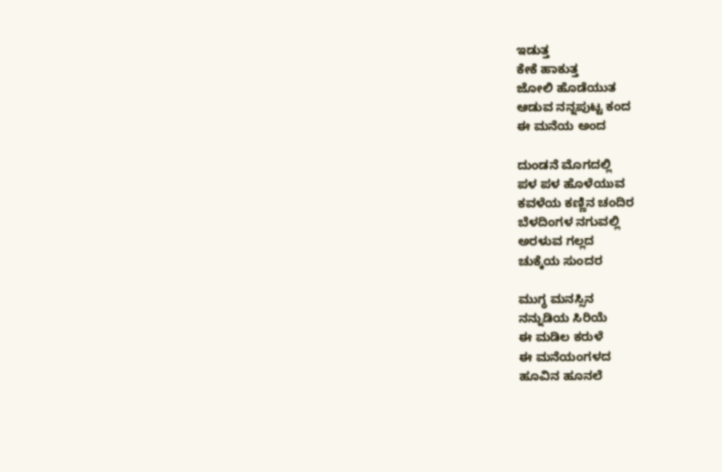ಇಡುತ್ತ
ಕೇಕೆ ಹಾಕುತ್ತ
ಜೋಲಿ ಹೊಡೆಯುತ
ಆಡುವ ನನ್ನಪುಟ್ಟ ಕಂದ
ಈ ಮನೆಯ ಅಂದ

ದುಂಡನೆ ಮೊಗದಲ್ಲಿ
ಪಳ ಪಳ ಹೊಳೆಯುವ
ಕವಳೆಯ ಕಣ್ಣಿನ ಚಂದಿರ
ಬೆಳದಿಂಗಳ ನಗುವಲ್ಲಿ
ಅರಳುವ ಗಲ್ಲದ
ಚುಕ್ಕೆಯ ಸುಂದರ

ಮುಗ್ಧ ಮನಸ್ಸಿನ
ನನ್ನುಡಿಯ ಸಿರಿಯೆ
ಈ ಮಡಿಲ ಕರುಳೆ
ಈ ಮನೆಯಂಗಳದ
ಹೂವಿನ ಹೂನಲೆ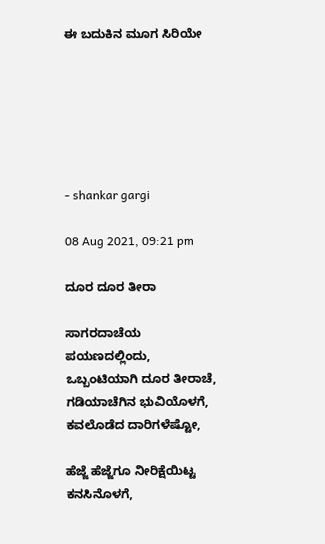ಈ ಬದುಕಿನ ಮೂಗ ಸಿರಿಯೇ






- shankar gargi

08 Aug 2021, 09:21 pm

ದೂರ ದೂರ ತೀರಾ

ಸಾಗರದಾಚೆಯ ಪಯಣದಲ್ಲಿಂದು,
ಒಬ್ಬಂಟಿಯಾಗಿ ದೂರ ತೀರಾಚೆ,
ಗಡಿಯಾಚೆಗಿನ ಭುವಿಯೊಳಗೆ,
ಕವಲೊಡೆದ ದಾರಿಗಳೆಷ್ಟೋ,

ಹೆಜ್ಜೆ ಹೆಜ್ಜೆಗೂ ನೀರಿಕ್ಷೆಯಿಟ್ಟ ಕನಸಿನೊಳಗೆ,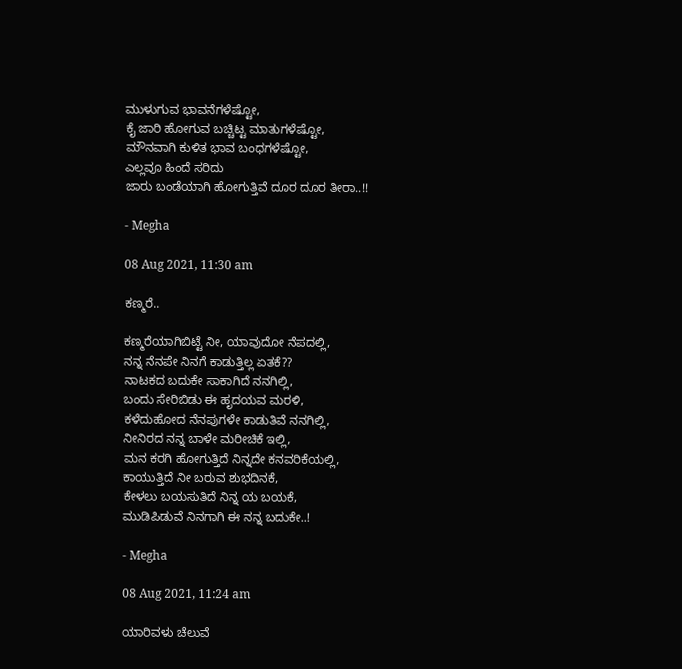ಮುಳುಗುವ ಭಾವನೆಗಳೆಷ್ಟೋ,
ಕೈ ಜಾರಿ ಹೋಗುವ ಬಚ್ಚಿಟ್ಟ ಮಾತುಗಳೆಷ್ಟೋ,
ಮೌನವಾಗಿ ಕುಳಿತ ಭಾವ ಬಂಧಗಳೆಷ್ಟೋ,
ಎಲ್ಲವೂ ಹಿಂದೆ ಸರಿದು
ಜಾರು ಬಂಡೆಯಾಗಿ ಹೋಗುತ್ತಿವೆ ದೂರ ದೂರ ತೀರಾ..!!

- Megha

08 Aug 2021, 11:30 am

ಕಣ್ಮರೆ..

ಕಣ್ಮರೆಯಾಗಿಬಿಟ್ಟೆ ನೀ, ಯಾವುದೋ ನೆಪದಲ್ಲಿ,
ನನ್ನ ನೆನಪೇ ನಿನಗೆ ಕಾಡುತ್ತಿಲ್ಲ ಏತಕೆ??
ನಾಟಕದ ಬದುಕೇ ಸಾಕಾಗಿದೆ ನನಗಿಲ್ಲಿ,
ಬಂದು ಸೇರಿಬಿಡು ಈ ಹೃದಯವ ಮರಳಿ,
ಕಳೆದುಹೋದ ನೆನಪುಗಳೇ ಕಾಡುತಿವೆ ನನಗಿಲ್ಲಿ,
ನೀನಿರದ ನನ್ನ ಬಾಳೇ ಮರೀಚಿಕೆ ಇಲ್ಲಿ,
ಮನ ಕರಗಿ ಹೋಗುತ್ತಿದೆ ನಿನ್ನದೇ ಕನವರಿಕೆಯಲ್ಲಿ,
ಕಾಯುತ್ತಿದೆ ನೀ ಬರುವ ಶುಭದಿನಕೆ,
ಕೇಳಲು ಬಯಸುತಿದೆ ನಿನ್ನ ಯ ಬಯಕೆ,
ಮುಡಿಪಿಡುವೆ ನಿನಗಾಗಿ ಈ ನನ್ನ ಬದುಕೇ..!

- Megha

08 Aug 2021, 11:24 am

ಯಾರಿವಳು ಚೆಲುವೆ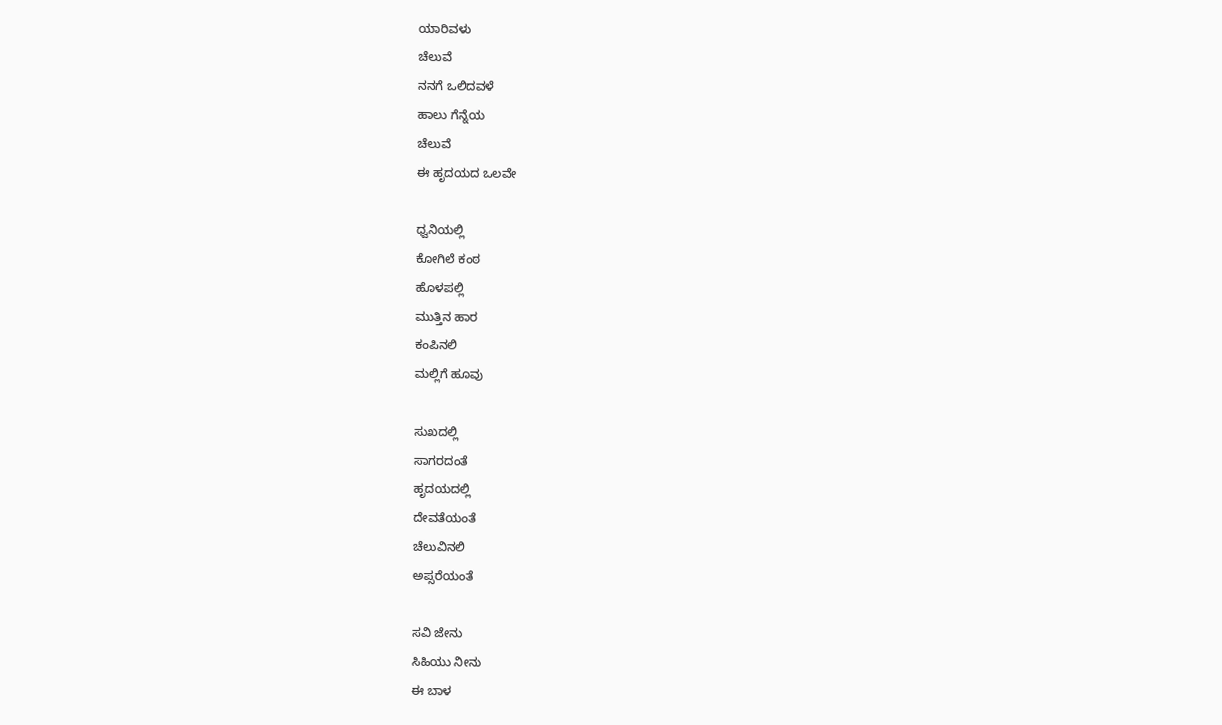ಯಾರಿವಳು
ಚೆಲುವೆ
ನನಗೆ ಒಲಿದವಳೆ
ಹಾಲು ಗೆನ್ನೆಯ
ಚೆಲುವೆ
ಈ ಹೃದಯದ ಒಲವೇ

ಧ್ವನಿಯಲ್ಲಿ
ಕೋಗಿಲೆ ಕಂಠ
ಹೊಳಪಲ್ಲಿ
ಮುತ್ತಿನ ಹಾರ
ಕಂಪಿನಲಿ
ಮಲ್ಲಿಗೆ ಹೂವು

ಸುಖದಲ್ಲಿ
ಸಾಗರದಂತೆ
ಹೃದಯದಲ್ಲಿ
ದೇವತೆಯಂತೆ
ಚೆಲುವಿನಲಿ
ಅಪ್ಸರೆಯಂತೆ

ಸವಿ ಜೇನು
ಸಿಹಿಯು ನೀನು
ಈ ಬಾಳ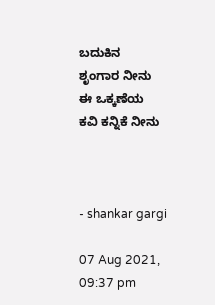ಬದುಕಿನ
ಶೃಂಗಾರ ನೀನು
ಈ ಒಕ್ಕಣೆಯ
ಕವಿ ಕನ್ನಿಕೆ ನೀನು



- shankar gargi

07 Aug 2021, 09:37 pm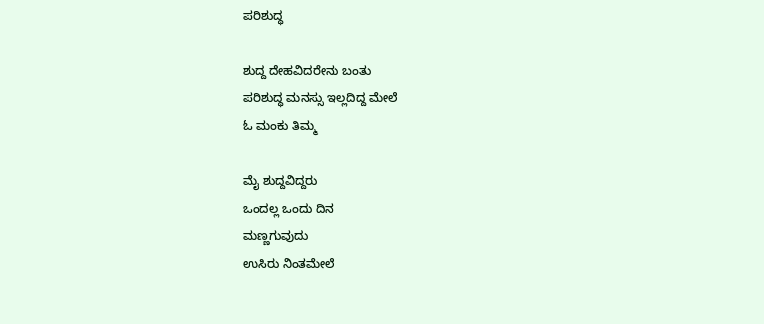ಪರಿಶುದ್ಧ

ಶುದ್ದ ದೇಹವಿದರೇನು ಬಂತು
ಪರಿಶುದ್ಧ ಮನಸ್ಸು ಇಲ್ಲದಿದ್ದ ಮೇಲೆ
ಓ ಮಂಕು ತಿಮ್ಮ

ಮೈ ಶುದ್ದವಿದ್ದರು
ಒಂದಲ್ಲ ಒಂದು ದಿನ
ಮಣ್ಣಗುವುದು
ಉಸಿರು ನಿಂತಮೇಲೆ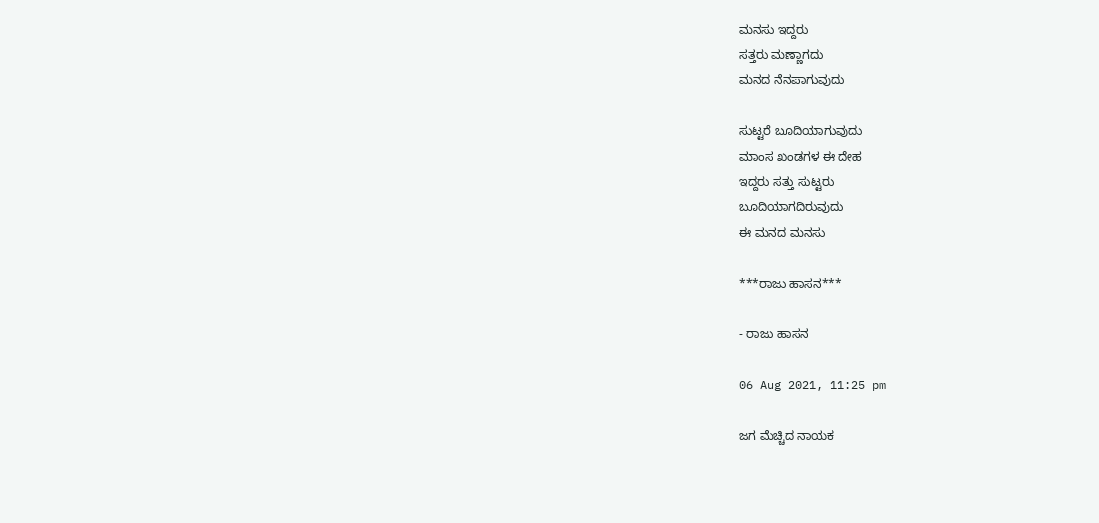ಮನಸು ಇದ್ದರು
ಸತ್ತರು ಮಣ್ಣಾಗದು
ಮನದ ನೆನಪಾಗುವುದು

ಸುಟ್ಟರೆ ಬೂದಿಯಾಗುವುದು
ಮಾಂಸ ಖಂಡಗಳ ಈ ದೇಹ
ಇದ್ದರು ಸತ್ತು ಸುಟ್ಟರು
ಬೂದಿಯಾಗದಿರುವುದು
ಈ ಮನದ ಮನಸು

***ರಾಜು ಹಾಸನ***

- ರಾಜು ಹಾಸನ

06 Aug 2021, 11:25 pm

ಜಗ ಮೆಚ್ಚಿದ ನಾಯಕ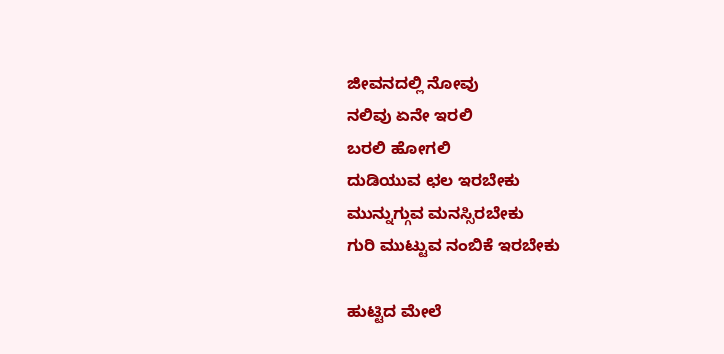ಜೀವನದಲ್ಲಿ ನೋವು
ನಲಿವು ಏನೇ ಇರಲಿ
ಬರಲಿ ಹೋಗಲಿ
ದುಡಿಯುವ ಛಲ ಇರಬೇಕು
ಮುನ್ನುಗ್ಗುವ ಮನಸ್ಸಿರಬೇಕು
ಗುರಿ ಮುಟ್ಟುವ ನಂಬಿಕೆ ಇರಬೇಕು

ಹುಟ್ಟಿದ ಮೇಲೆ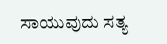ಸಾಯುವುದು ಸತ್ಯ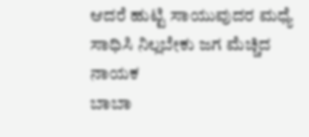ಆದರೆ ಹುಟ್ಟಿ ಸಾಯುವುದರ ಮಧ್ಯೆ
ಸಾಧಿಸಿ ನಿಲ್ಲಬೇಕು ಜಗ ಮೆಚ್ಚಿದ ನಾಯಕ
ಬಾಬಾ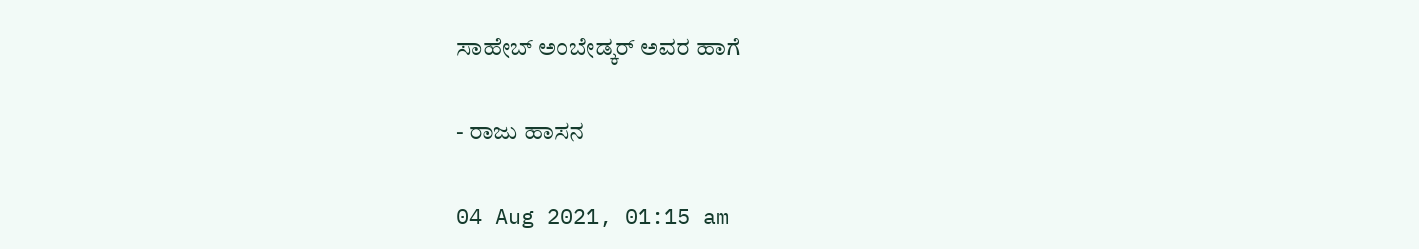ಸಾಹೇಬ್ ಅಂಬೇಡ್ಕರ್ ಅವರ ಹಾಗೆ

- ರಾಜು ಹಾಸನ

04 Aug 2021, 01:15 am